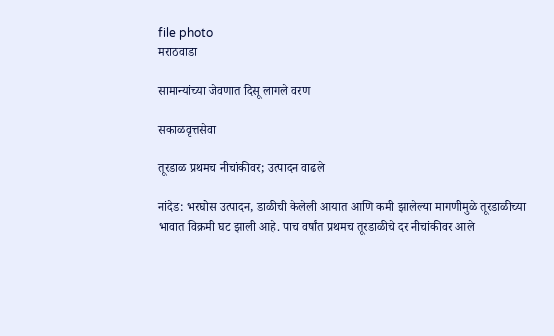file photo
मराठवाडा

सामान्यांच्या जेवणात दिसू लागले वरण

सकाळवृत्तसेवा

तूरडाळ प्रथमच नीचांकीवर; उत्पादन वाढले

नांदेड: भरघोस उत्पादन, डाळीची केलेली आयात आणि कमी झालेल्या मागणीमुळे तूरडाळीच्या भावात विक्रमी घट झाली आहे. पाच वर्षांत प्रथमच तूरडाळीचे दर नीचांकीवर आले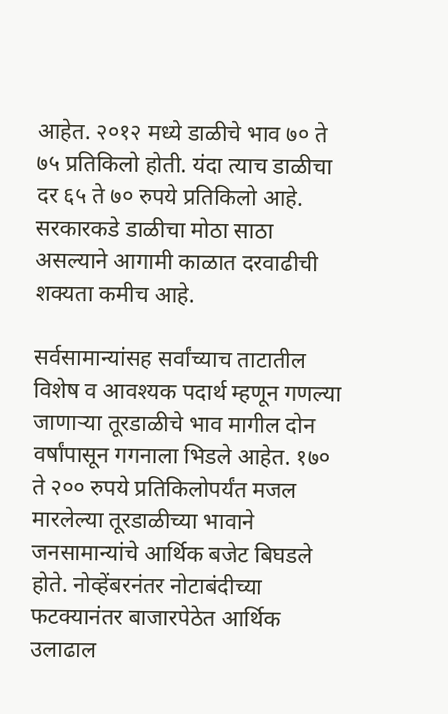आहेत. २०१२ मध्ये डाळीचे भाव ७० ते ७५ प्रतिकिलो होती. यंदा त्याच डाळीचा दर ६५ ते ७० रुपये प्रतिकिलो आहे. सरकारकडे डाळीचा मोठा साठा असल्याने आगामी काळात दरवाढीची शक्‍यता कमीच आहे.

सर्वसामान्यांसह सर्वांच्याच ताटातील विशेष व आवश्‍यक पदार्थ म्हणून गणल्या जाणाऱ्या तूरडाळीचे भाव मागील दोन वर्षांपासून गगनाला भिडले आहेत. १७० ते २०० रुपये प्रतिकिलोपर्यंत मजल मारलेल्या तूरडाळीच्या भावाने जनसामान्यांचे आर्थिक बजेट बिघडले होते. नोव्हेंबरनंतर नोटाबंदीच्या फटक्‍यानंतर बाजारपेठेत आर्थिक उलाढाल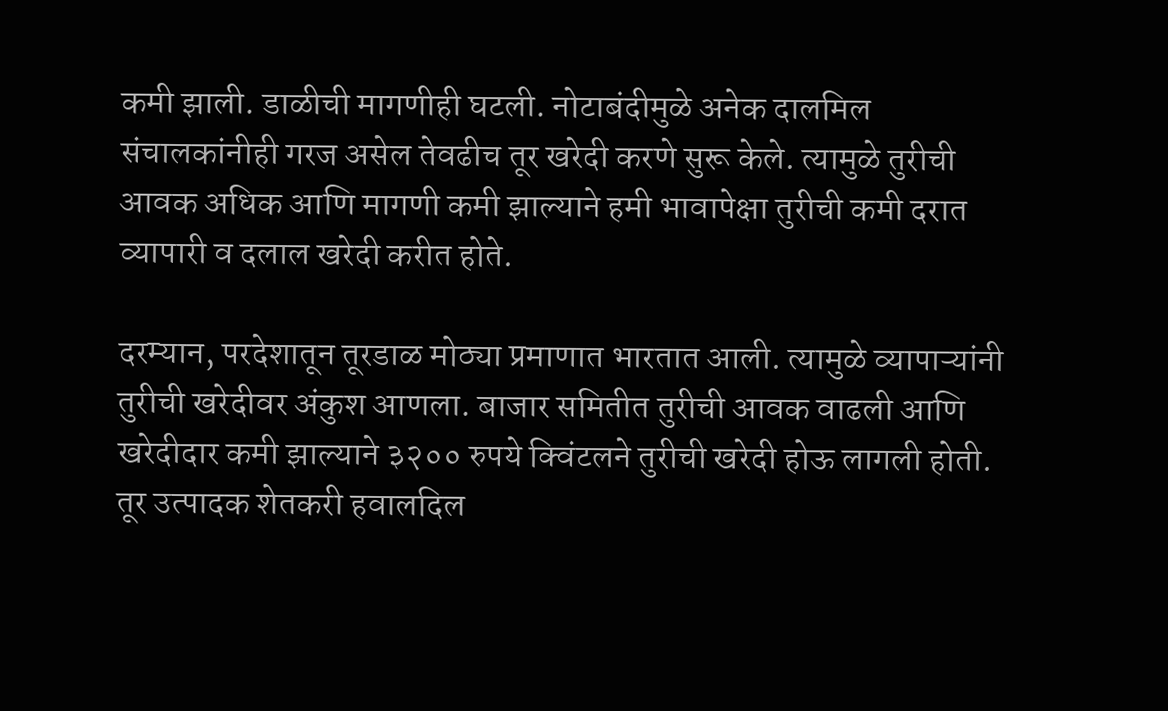कमी झाली. डाळीची मागणीही घटली. नोटाबंदीमुळे अनेक दालमिल संचालकांनीही गरज असेल तेवढीच तूर खरेदी करणे सुरू केले. त्यामुळे तुरीची आवक अधिक आणि मागणी कमी झाल्याने हमी भावापेक्षा तुरीची कमी दरात व्यापारी व दलाल खरेदी करीत होते.

दरम्यान, परदेशातून तूरडाळ मोठ्या प्रमाणात भारतात आली. त्यामुळे व्यापाऱ्यांनी तुरीची खरेदीवर अंकुश आणला. बाजार समितीत तुरीची आवक वाढली आणि खरेदीदार कमी झाल्याने ३२०० रुपये क्विंटलने तुरीची खरेदी होऊ लागली होती. तूर उत्पादक शेतकरी हवालदिल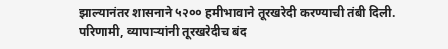झाल्यानंतर शासनाने ५२०० हमीभावाने तूरखरेदी करण्याची तंबी दिली. परिणामी, व्यापाऱ्यांनी तूरखरेदीच बंद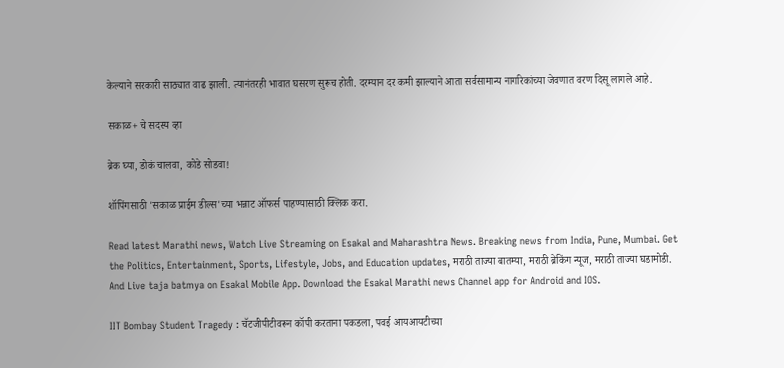केल्याने सरकारी साठ्यात वाढ झाली. त्यानंतरही भावात घसरण सुरूच होती. दरम्यान दर कमी झाल्याने आता सर्वसामान्य नागरिकांच्या जेवणात वरण दिसू लागले आहे.

सकाळ+ चे सदस्य व्हा

ब्रेक घ्या, डोकं चालवा, कोडे सोडवा!

शॉपिंगसाठी 'सकाळ प्राईम डील्स'च्या भन्नाट ऑफर्स पाहण्यासाठी क्लिक करा.

Read latest Marathi news, Watch Live Streaming on Esakal and Maharashtra News. Breaking news from India, Pune, Mumbai. Get the Politics, Entertainment, Sports, Lifestyle, Jobs, and Education updates, मराठी ताज्या बातम्या, मराठी ब्रेकिंग न्यूज, मराठी ताज्या घडामोडी. And Live taja batmya on Esakal Mobile App. Download the Esakal Marathi news Channel app for Android and IOS.

IIT Bombay Student Tragedy : चॅटजीपीटीवरून कॉपी करताना पकडला, पवई आयआयटीच्या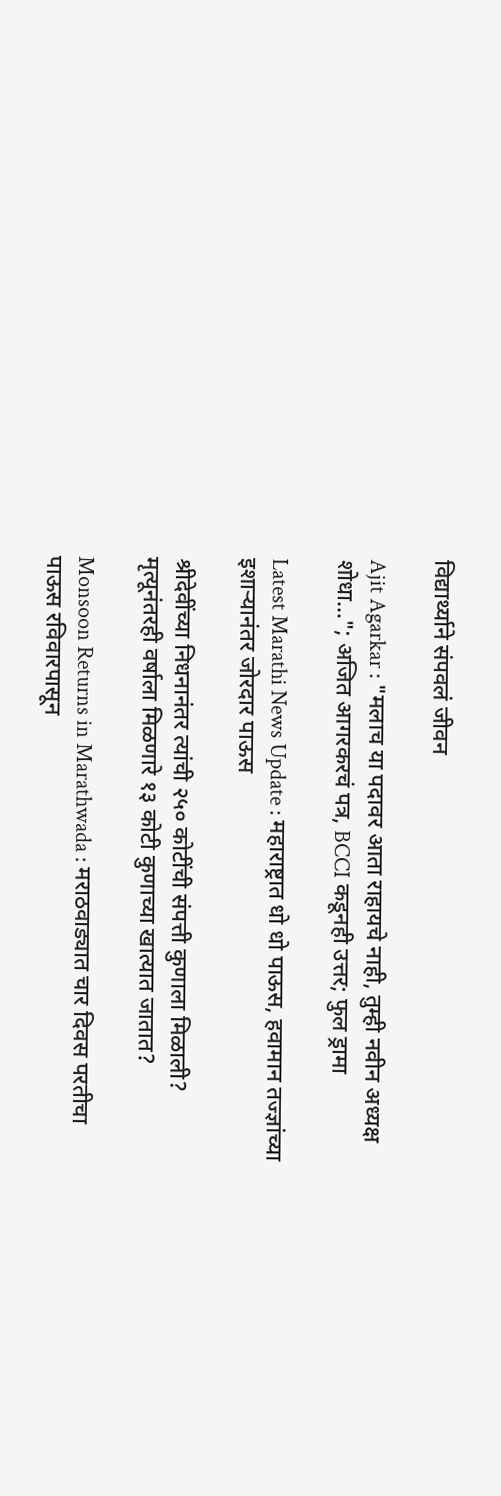विद्यार्थ्याने संपवलं जीवन

Ajit Agarkar : "मलाच या पदावर आता राहायचे नाही, तुम्ही नवीन अध्यक्ष शोधा..."; अजित आगरकरचं पत्र, BCCI कडूनही उत्तर; फुल ड्रामा

Latest Marathi News Update : महाराष्ट्रात धो धो पाऊस, हवामान तज्ज्ञांच्या इशाऱ्यानंतर जोरदार पाऊस

श्रीदेवींच्या निधनानंतर त्यांची २५० कोटींची संपत्ती कुणाला मिळाली? मृत्यूनंतरही वर्षाला मिळणारे १३ कोटी कुणाच्या खात्यात जातात?

Monsoon Returns in Marathwada : मराठवाड्यात चार दिवस परतीचा पाऊस रविवारपासून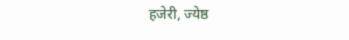हजेरी, ज्येष्ठ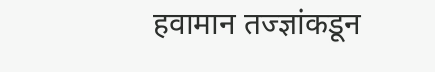हवामान तज्ज्ञांकडून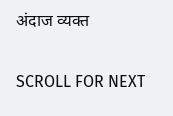अंदाज व्यक्त

SCROLL FOR NEXT